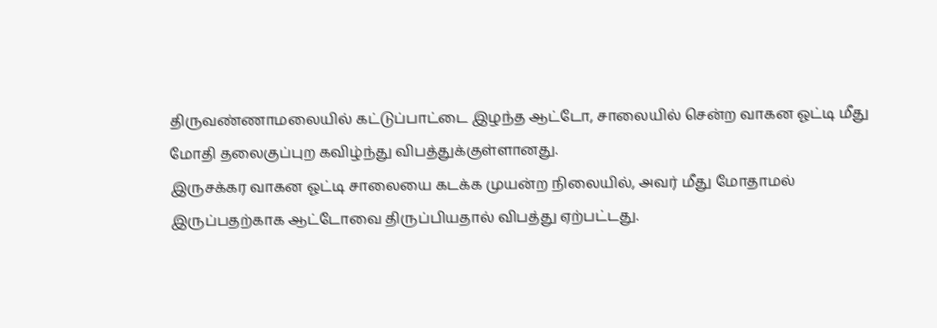திருவண்ணாமலையில் கட்டுப்பாட்டை இழந்த ஆட்டோ, சாலையில் சென்ற வாகன ஓட்டி மீது மோதி தலைகுப்புற கவிழ்ந்து விபத்துக்குள்ளானது.
இருசக்கர வாகன ஓட்டி சாலையை கடக்க முயன்ற நிலையில், அவர் மீது மோதாமல் இருப்பதற்காக ஆட்டோவை திருப்பியதால் விபத்து ஏற்பட்டது.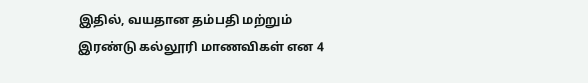இதில், வயதான தம்பதி மற்றும் இரண்டு கல்லூரி மாணவிகள் என 4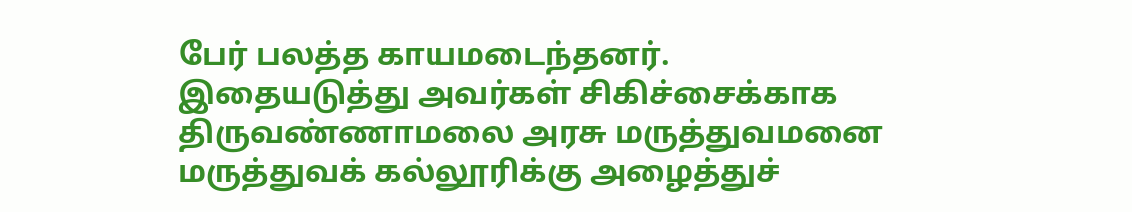பேர் பலத்த காயமடைந்தனர்.
இதையடுத்து அவர்கள் சிகிச்சைக்காக திருவண்ணாமலை அரசு மருத்துவமனை மருத்துவக் கல்லூரிக்கு அழைத்துச்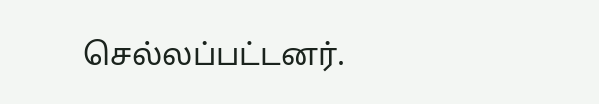செல்லப்பட்டனர்.